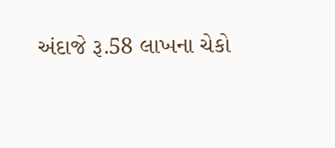અંદાજે રૂ.58 લાખના ચેકો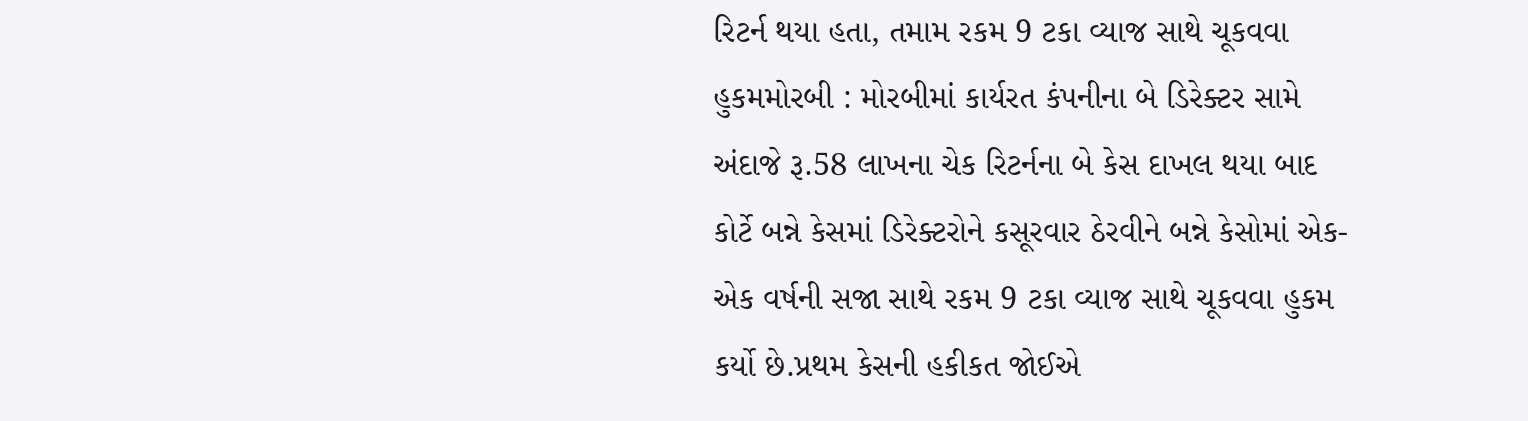રિટર્ન થયા હતા, તમામ રકમ 9 ટકા વ્યાજ સાથે ચૂકવવા હુકમમોરબી : મોરબીમાં કાર્યરત કંપનીના બે ડિરેક્ટર સામે અંદાજે રૂ.58 લાખના ચેક રિટર્નના બે કેસ દાખલ થયા બાદ કોર્ટે બન્ને કેસમાં ડિરેક્ટરોને કસૂરવાર ઠેરવીને બન્ને કેસોમાં એક-એક વર્ષની સજા સાથે રકમ 9 ટકા વ્યાજ સાથે ચૂકવવા હુકમ કર્યો છે.પ્રથમ કેસની હકીકત જોઈએ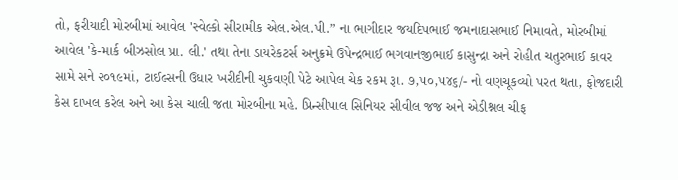તો, ફરીયાદી મોરબીમાં આવેલ 'સ્વેલ્કો સીરામીક એલ.એલ.પી.” ના ભાગીદાર જયદિપભાઈ જમનાદાસભાઈ નિમાવતે, મોરબીમાં આવેલ 'કે-માર્ક બીઝસોલ પ્રા. લી.' તથા તેના ડાયરેકટર્સ અનુક્રમે ઉપેન્દ્રભાઈ ભગવાનજીભાઈ કાસુન્દ્રા અને રોહીત ચતુરભાઈ કાવર સામે સને ૨૦૧૯માં, ટાઈલ્સની ઉધાર ખરીદીની ચુકવણી પેટે આપેલ ચેક રકમ રૂા. ૭,૫૦,૫૪૬/- નો વણચૂકવ્યો પરત થતા, ફોજદારી કેસ દાખલ કરેલ અને આ કેસ ચાલી જતા મોરબીના મહે. પ્રિન્સીપાલ સિનિયર સીવીલ જજ અને એડીશ્નલ ચીફ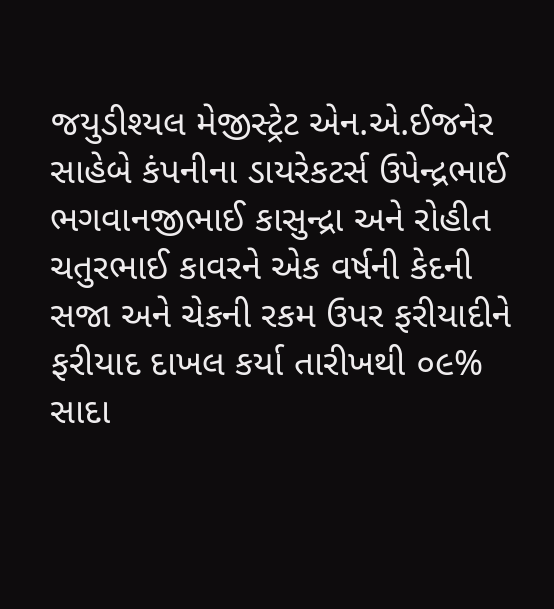જયુડીશ્યલ મેજીસ્ટ્રેટ એન.એ.ઈજનેર સાહેબે કંપનીના ડાયરેકટર્સ ઉપેન્દ્રભાઈ ભગવાનજીભાઈ કાસુન્દ્રા અને રોહીત ચતુરભાઈ કાવરને એક વર્ષની કેદની સજા અને ચેકની રકમ ઉપર ફરીયાદીને ફરીયાદ દાખલ કર્યા તારીખથી ૦૯% સાદા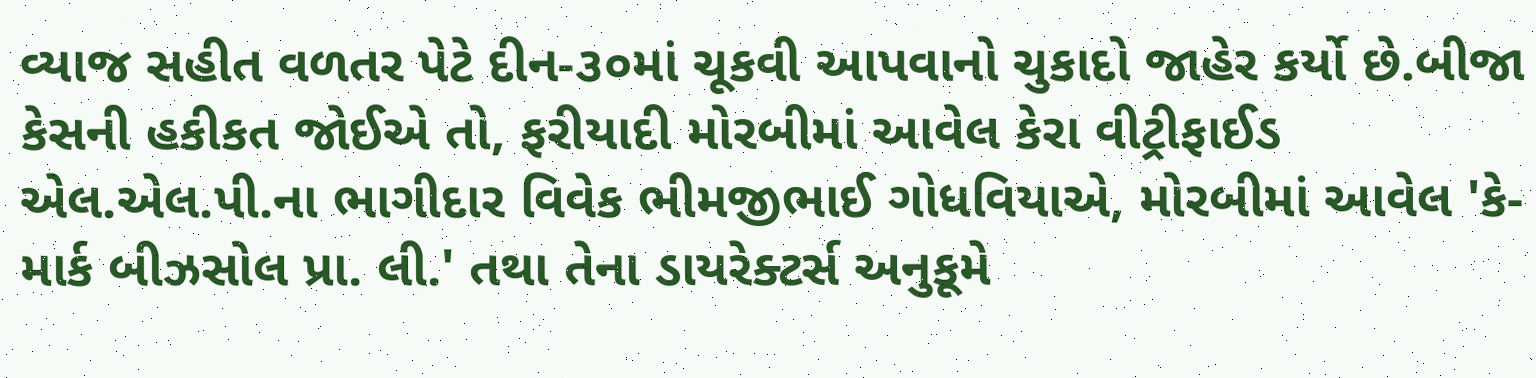વ્યાજ સહીત વળતર પેટે દીન-૩૦માં ચૂકવી આપવાનો ચુકાદો જાહેર કર્યો છે.બીજા કેસની હકીકત જોઈએ તો, ફરીયાદી મોરબીમાં આવેલ કેરા વીટ્રીફાઈડ એલ.એલ.પી.ના ભાગીદાર વિવેક ભીમજીભાઈ ગોધવિયાએ, મોરબીમાં આવેલ 'કે-માર્ક બીઝસોલ પ્રા. લી.' તથા તેના ડાયરેક્ટર્સ અનુકૂમે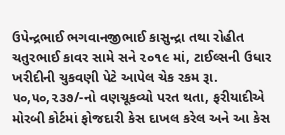ઉપેન્દ્રભાઈ ભગવાનજીભાઈ કાસુન્દ્રા તથા રોહીત ચતુરભાઈ કાવર સામે સને ૨૦૧૯ માં, ટાઈલ્સની ઉધાર ખરીદીની ચુકવણી પેટે આપેલ ચેક રકમ રૂા. ૫૦,૫૦,૨૩૭/-નો વણચૂકવ્યો પરત થતા, ફરીયાદીએ મોરબી કોર્ટમાં ફોજદારી કેસ દાખલ કરેલ અને આ કેસ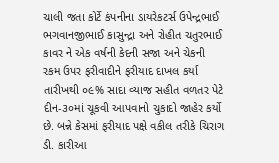ચાલી જતા કોર્ટે કંપનીના ડાયરેકટર્સ ઉપેન્દ્રભાઈ ભગવાનજીભાઈ કાસુન્દ્રા અને રોહીત ચતુરભાઈ કાવર ને એક વર્ષની કેદની સજા અને ચેકની રકમ ઉપર ફરીવાદીને ફરીયાદ દાખલ કર્યા તારીખથી ૦૯% સાદા વ્યાજ સહીત વળતર પેટે દીન-૩૦માં ચૂકવી આપવાનો ચુકાદો જાહેર કર્યો છે. બન્ને કેસમાં ફરીયાદ પક્ષે વકીલ તરીકે ચિરાગ ડી. કારીઆ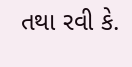તથા રવી કે.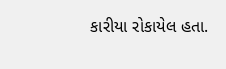કારીયા રોકાયેલ હતા.